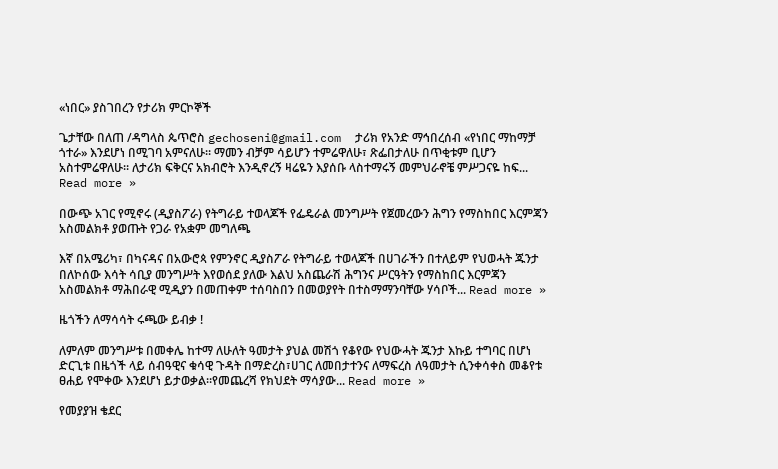«ነበር» ያስገበረን የታሪክ ምርኮኞች

ጌታቸው በለጠ /ዳግላስ ጴጥሮስ gechoseni@gmail.com  ታሪክ የአንድ ማኅበረሰብ «የነበር ማከማቻ ጎተራ» እንደሆነ በሚገባ አምናለሁ። ማመን ብቻም ሳይሆን ተምሬዋለሁ፣ ጽፌበታለሁ በጥቂቱም ቢሆን አስተምሬዋለሁ። ለታሪክ ፍቅርና አክብሮት እንዲኖረኝ ዛሬዬን እያሰቡ ላስተማሩኝ መምህራኖቼ ምሥጋናዬ ከፍ... Read more »

በውጭ አገር የሚኖሩ (ዲያስፖራ) የትግራይ ተወላጆች የፌዴራል መንግሥት የጀመረውን ሕግን የማስከበር እርምጃን አስመልክቶ ያወጡት የጋራ የአቋም መግለጫ

እኛ በአሜሪካ፣ በካናዳና በአውሮጳ የምንኖር ዲያስፖራ የትግራይ ተወላጆች በሀገራችን በተለይም የህወሓት ጁንታ በለኮሰው እሳት ሳቢያ መንግሥት እየወሰደ ያለው እልህ አስጨራሽ ሕግንና ሥርዓትን የማስከበር እርምጃን አስመልክቶ ማሕበራዊ ሚዲያን በመጠቀም ተሰባስበን በመወያየት በተስማማንባቸው ሃሳቦች... Read more »

ዜጎችን ለማሳሳት ሩጫው ይብቃ !

ለምለም መንግሥቱ በመቀሌ ከተማ ለሁለት ዓመታት ያህል መሽጎ የቆየው የህውሓት ጁንታ እኩይ ተግባር በሆነ ድርጊቱ በዜጎች ላይ ሰብዓዊና ቁሳዊ ጉዳት በማድረስ፣ሀገር ለመበታተንና ለማፍረስ ለዓመታት ሲንቀሳቀስ መቆየቱ ፀሐይ የሞቀው እንደሆነ ይታወቃል።የመጨረሻ የክህደት ማሳያው... Read more »

የመያያዝ ቄደር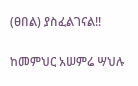(ፀበል) ያስፈልገናል!!

ከመምህር አሠምሬ ሣህሉ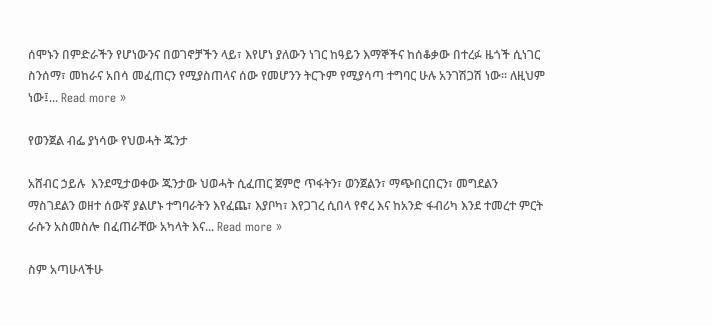ሰሞኑን በምድራችን የሆነውንና በወገኖቻችን ላይ፣ እየሆነ ያለውን ነገር ከዓይን እማኞችና ከሰቆቃው በተረፉ ዜጎች ሲነገር ስንሰማ፣ መከራና አበሳ መፈጠርን የሚያስጠላና ሰው የመሆንን ትርጉም የሚያሳጣ ተግባር ሁሉ አንገሽጋሽ ነው። ለዚህም ነው፤... Read more »

የወንጀል ብፌ ያነሳው የህወሓት ጁንታ

አሸብር ኃይሉ  እንደሚታወቀው ጁንታው ህወሓት ሲፈጠር ጀምሮ ጥፋትን፣ ወንጀልን፣ ማጭበርበርን፣ መግደልን ማስገደልን ወዘተ ሰውኛ ያልሆኑ ተግባራትን እየፈጨ፣ እያቦካ፣ እየጋገረ ሲበላ የኖረ እና ከአንድ ፋብሪካ እንደ ተመረተ ምርት ራሱን አስመስሎ በፈጠራቸው አካላት እና... Read more »

ስም አጣሁላችሁ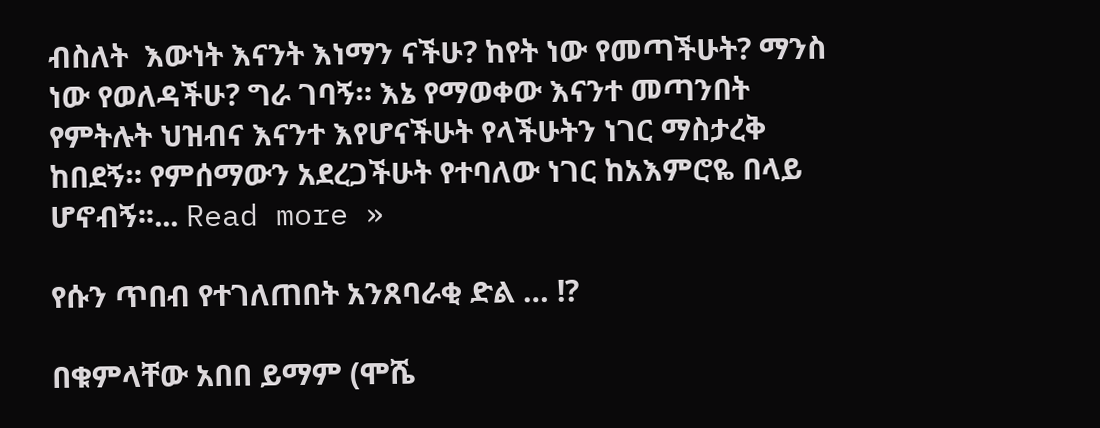ብስለት  እውነት እናንት እነማን ናችሁ? ከየት ነው የመጣችሁት? ማንስ ነው የወለዳችሁ? ግራ ገባኝ። እኔ የማወቀው እናንተ መጣንበት የምትሉት ህዝብና እናንተ እየሆናችሁት የላችሁትን ነገር ማስታረቅ ከበደኝ። የምሰማውን አደረጋችሁት የተባለው ነገር ከአእምሮዬ በላይ ሆኖብኝ፡፡... Read more »

የሱን ጥበብ የተገለጠበት አንጸባራቂ ድል … !?

በቁምላቸው አበበ ይማም (ሞሼ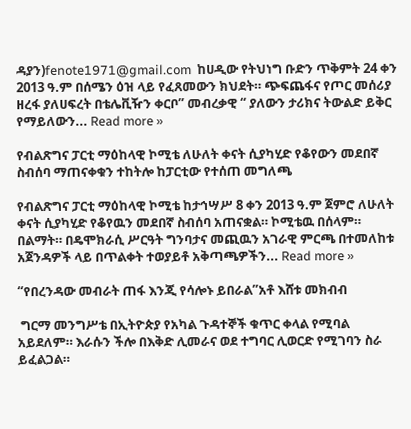ዳያን)fenote1971@gmail.com  ከሀዲው የትህነግ ቡድን ጥቅምት 24 ቀን 2013 ዓ.ም በሰሜን ዕዝ ላይ የፈጸመውን ክህደት። ጭፍጨፋና የጦር መሰሪያ ዘረፋ ያለሀፍረት በቴሌቪዥን ቀርቦ” መብረቃዊ “ ያለውን ታሪክና ትውልድ ይቅር የማይለውን... Read more »

የብልጽግና ፓርቲ ማዕከላዊ ኮሚቴ ለሁለት ቀናት ሲያካሂድ የቆየውን መደበኛ ስብሰባ ማጠናቀቁን ተከትሎ ከፓርቲው የተሰጠ መግለጫ

የብልጽግና ፓርቲ ማዕከላዊ ኮሚቴ ከታኅሣሥ 8 ቀን 2013 ዓ.ም ጀምሮ ለሁለት ቀናት ሲያካሂድ የቆየዉን መደበኛ ስብሰባ አጠናቋል። ኮሚቴዉ በሰላም። በልማት። በዴሞክራሲ ሥርዓት ግንባታና መጪዉን አገራዊ ምርጫ በተመለከቱ አጀንዳዎች ላይ በጥልቀት ተወያይቶ አቅጣጫዎችን... Read more »

“የበረንዳው መብራት ጠፋ እንጂ የሳሎኑ ይበራል”አቶ እሸቱ መክብብ

 ግርማ መንግሥቴ በኢትዮጵያ የአካል ጉዳተኞች ቁጥር ቀላል የሚባል አይደለም። እራሱን ችሎ በእቅድ ሊመራና ወደ ተግባር ሊወርድ የሚገባን ስራ ይፈልጋል።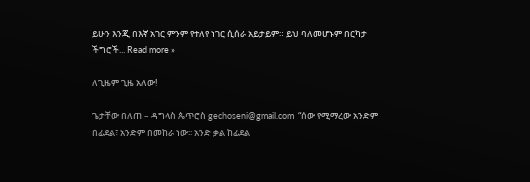ይሁን እንጂ በእኛ አገር ምንም የተለየ ነገር ሲሰራ አይታይም። ይህ ባለመሆኑም በርካታ ችግሮች... Read more »

ለጊዜም ጊዜ አለው!

ጌታቸው በለጠ – ዳግላስ ጴጥሮስ gechoseni@gmail.com  “ሰው የሚማረው አንድም በፊደል፣ አንድም በመከራ ነው፡፡ አንድ ቃል ከፊደል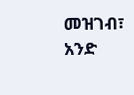መዝገብ፣ አንድ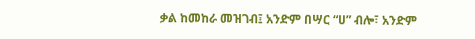ቃል ከመከራ መዝገብ፤ አንድም በሣር “ሀ” ብሎ፣ አንድም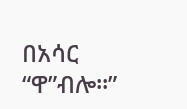በአሳር “ዋ”ብሎ፡፡”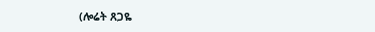(ሎሬት ጸጋዬ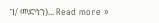ገ/ መድኅን)... Read more »